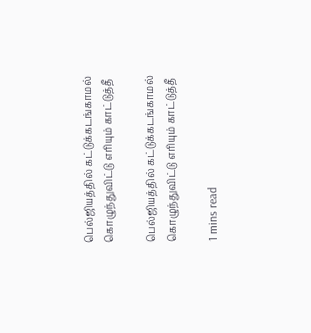பெல்ஜியத்தில் கட்டுக்கடங்காமல் கொழுந்துவிட்டு எரியும் காட்டுத்தீ

பெல்ஜியத்தில் கட்டுக்கடங்காமல் கொழுந்துவிட்டு எரியும் காட்டுத்தீ

1 mins read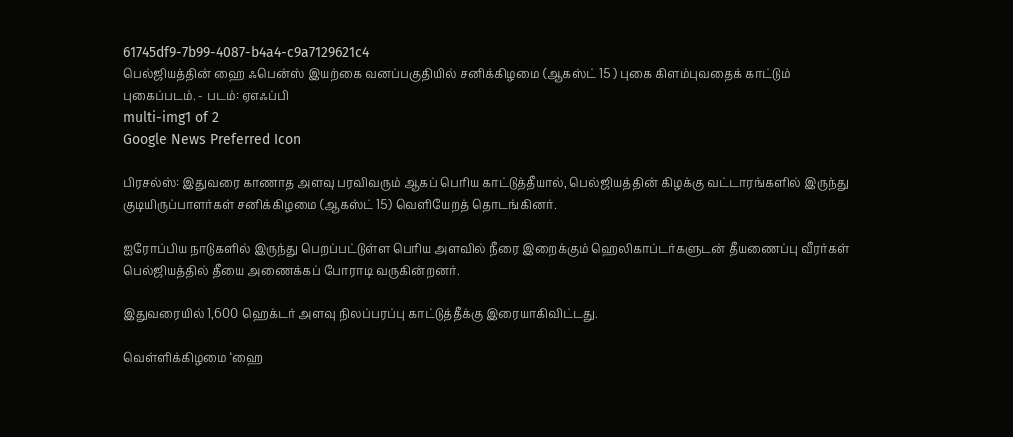61745df9-7b99-4087-b4a4-c9a7129621c4
பெல்ஜியத்தின் ஹை ஃபென்ஸ் இயற்கை வனப்பகுதியில் சனிக்கிழமை (ஆகஸ்ட் 15 ) புகை கிளம்புவதைக் காட்டும் புகைப்படம். - படம்: ஏஎஃப்பி
multi-img1 of 2
Google News Preferred Icon

பிரசல்ஸ்: இதுவரை காணாத அளவு பரவிவரும் ஆகப் பெரிய காட்டுத்தீயால், பெல்ஜியத்தின் கிழக்கு வட்டாரங்களில் இருந்து குடியிருப்பாளர்கள் சனிக்கிழமை (ஆகஸ்ட் 15) வெளியேறத் தொடங்கினர்.

ஐரோப்பிய நாடுகளில் இருந்து பெறப்பட்டுள்ள பெரிய அளவில் நீரை இறைக்கும் ஹெலிகாப்டர்களுடன் தீயணைப்பு வீரர்கள் பெல்ஜியத்தில் தீயை அணைக்கப் போராடி வருகின்றனர்.

இதுவரையில் 1,600 ஹெக்டர் அளவு நிலப்பரப்பு காட்டுத்தீக்கு இரையாகிவிட்டது.

வெள்ளிக்கிழமை ‘ஹை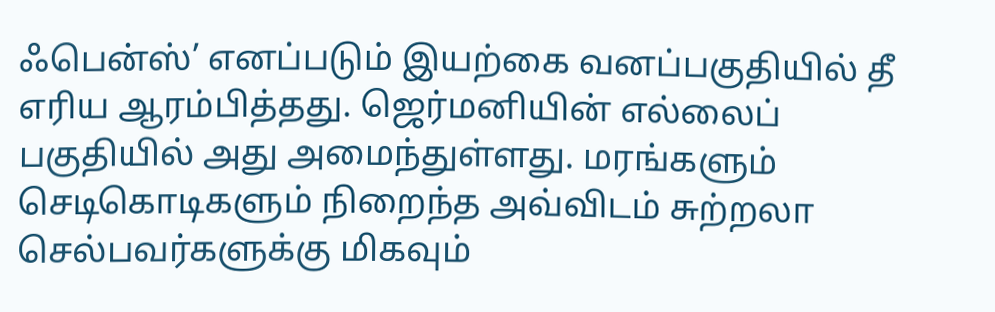ஃபென்ஸ்’ எனப்படும் இயற்கை வனப்பகுதியில் தீ எரிய ஆரம்பித்தது. ஜெர்மனியின் எல்லைப் பகுதியில் அது அமைந்துள்ளது. மரங்களும் செடிகொடிகளும் நிறைந்த அவ்விடம் சுற்றலா செல்பவர்களுக்கு மிகவும்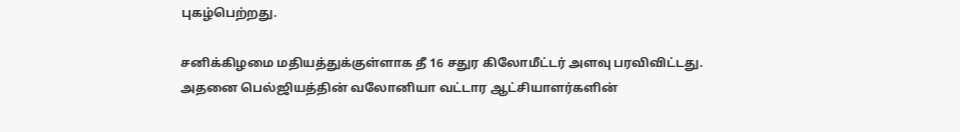புகழ்பெற்றது.

சனிக்கிழமை மதியத்துக்குள்ளாக தீ 16 சதுர கிலோமீட்டர் அளவு பரவிவிட்டது. அதனை பெல்ஜியத்தின் வலோனியா வட்டார ஆட்சியாளர்களின்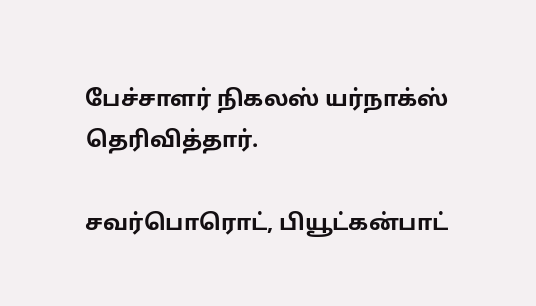பேச்சாளர் நிகலஸ் யர்நாக்ஸ் தெரிவித்தார்.

சவர்பொரொட், பியூட்கன்பாட்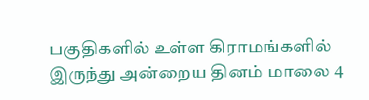பகுதிகளில் உள்ள கிராமங்களில் இருந்து அன்றைய தினம் மாலை 4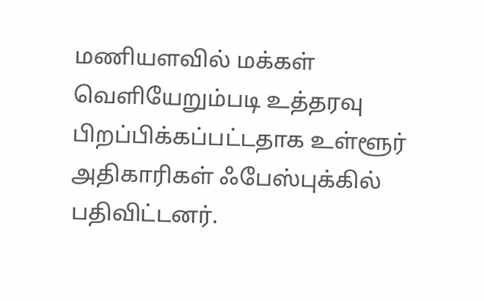மணியளவில் மக்கள் வெளியேறும்படி உத்தரவு பிறப்பிக்கப்பட்டதாக உள்ளூர் அதிகாரிகள் ஃபேஸ்புக்கில் பதிவிட்டனர்.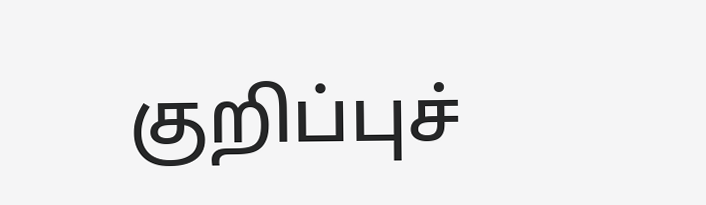குறிப்புச்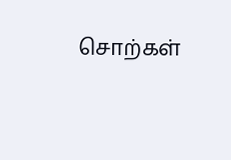சொற்கள்